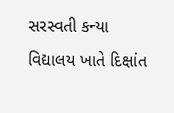સરસ્વતી કન્યા વિદ્યાલય ખાતે દિક્ષાંત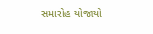સમારોહ યોજાયો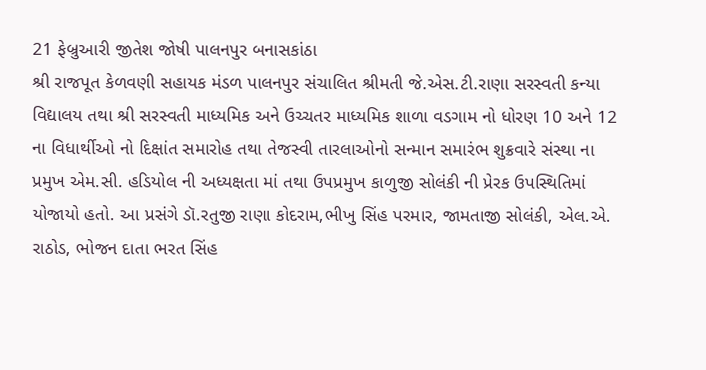21 ફેબ્રુઆરી જીતેશ જોષી પાલનપુર બનાસકાંઠા
શ્રી રાજપૂત કેળવણી સહાયક મંડળ પાલનપુર સંચાલિત શ્રીમતી જે.એસ.ટી.રાણા સરસ્વતી કન્યા વિદ્યાલય તથા શ્રી સરસ્વતી માધ્યમિક અને ઉચ્ચતર માધ્યમિક શાળા વડગામ નો ધોરણ 10 અને 12 ના વિધાર્થીઓ નો દિક્ષાંત સમારોહ તથા તેજસ્વી તારલાઓનો સન્માન સમારંભ શુક્રવારે સંસ્થા ના પ્રમુખ એમ.સી. હડિયોલ ની અધ્યક્ષતા માં તથા ઉપપ્રમુખ કાળુજી સોલંકી ની પ્રેરક ઉપસ્થિતિમાં યોજાયો હતો. આ પ્રસંગે ડૉ.રતુજી રાણા કોદરામ,ભીખુ સિંહ પરમાર, જામતાજી સોલંકી, એલ.એ. રાઠોડ, ભોજન દાતા ભરત સિંહ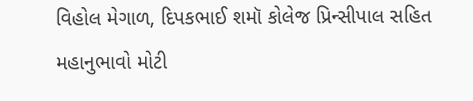વિહોલ મેગાળ, દિપકભાઈ શમૉ કોલેજ પ્રિન્સીપાલ સહિત મહાનુભાવો મોટી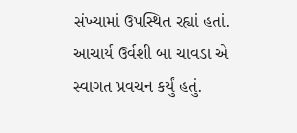સંખ્યામાં ઉપસ્થિત રહ્યાં હતાં. આચાર્ય ઉર્વશી બા ચાવડા એ સ્વાગત પ્રવચન કર્યું હતું.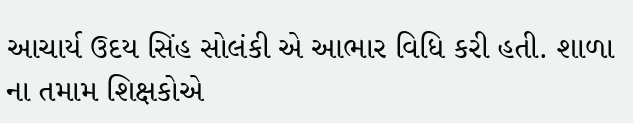આચાર્ય ઉદય સિંહ સોલંકી એ આભાર વિધિ કરી હતી. શાળા ના તમામ શિક્ષકોએ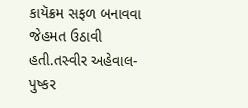કાયૅક્રમ સફળ બનાવવા જેહમત ઉઠાવી હતી.તસ્વીર અહેવાલ-પુષ્કર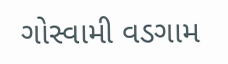ગોસ્વામી વડગામ